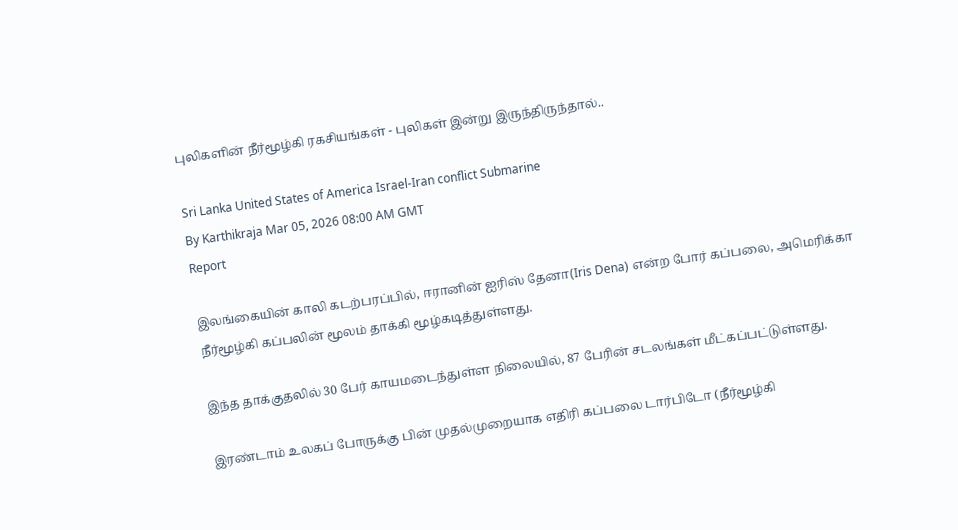புலிகளின் நீர்மூழ்கி ரகசியங்கள் - புலிகள் இன்று இருந்திருந்தால்..

Sri Lanka United States of America Israel-Iran conflict Submarine
By Karthikraja Mar 05, 2026 08:00 AM GMT
Report

இலங்கையின் காலி கடற்பரப்பில், ஈரானின் ஐரிஸ் தேனா(Iris Dena) என்ற போர் கப்பலை, அமெரிக்கா நீர்மூழ்கி கப்பலின் மூலம் தாக்கி மூழ்கடித்துள்ளது.

இந்த தாக்குதலில் 30 பேர் காயமடைந்துள்ள நிலையில், 87 பேரின் சடலங்கள் மீட்கப்பட்டுள்ளது.

இரண்டாம் உலகப் போருக்கு பின் முதல்முறையாக எதிரி கப்பலை டார்பிடோ (நீர்மூழ்கி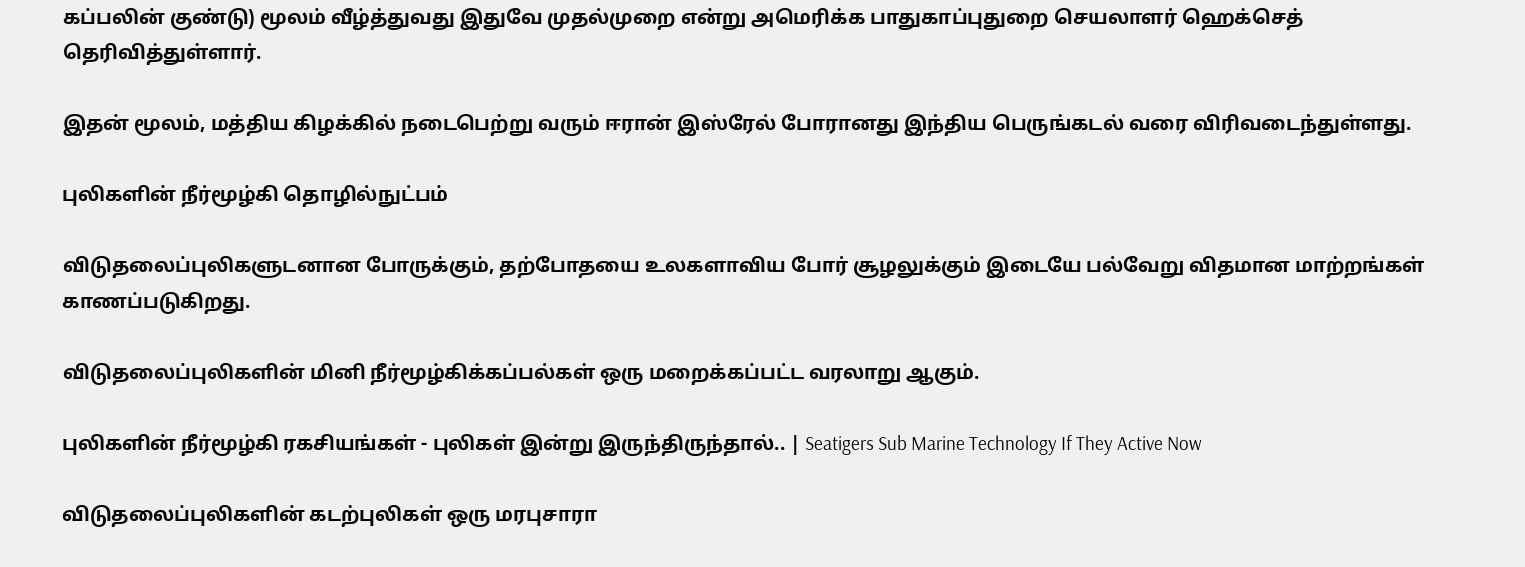கப்பலின் குண்டு) மூலம் வீழ்த்துவது இதுவே முதல்முறை என்று அமெரிக்க பாதுகாப்புதுறை செயலாளர் ஹெக்செத் தெரிவித்துள்ளார்.

இதன் மூலம், மத்திய கிழக்கில் நடைபெற்று வரும் ஈரான் இஸ்ரேல் போரானது இந்திய பெருங்கடல் வரை விரிவடைந்துள்ளது.

புலிகளின் நீர்மூழ்கி தொழில்நுட்பம்

விடுதலைப்புலிகளுடனான போருக்கும், தற்போதயை உலகளாவிய போர் சூழலுக்கும் இடையே பல்வேறு விதமான மாற்றங்கள் காணப்படுகிறது.

விடுதலைப்புலிகளின் மினி நீர்மூழ்கிக்கப்பல்கள் ஒரு மறைக்கப்பட்ட வரலாறு ஆகும்.

புலிகளின் நீர்மூழ்கி ரகசியங்கள் - புலிகள் இன்று இருந்திருந்தால்.. | Seatigers Sub Marine Technology If They Active Now

விடுதலைப்புலிகளின் கடற்புலிகள் ஒரு மரபுசாரா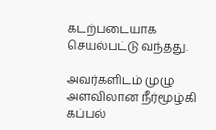கடற்படையாக செயல்பட்டு வந்தது.

அவர்களிடம் முழு அளவிலான நீர்மூழ்கி கப்பல்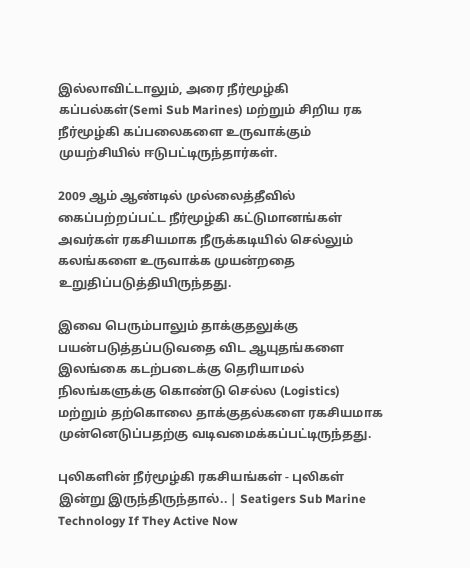இல்லாவிட்டாலும், அரை நீர்மூழ்கி கப்பல்கள்(Semi Sub Marines) மற்றும் சிறிய ரக நீர்மூழ்கி கப்பலைகளை உருவாக்கும் முயற்சியில் ஈடுபட்டிருந்தார்கள்.

2009 ஆம் ஆண்டில் முல்லைத்தீவில் கைப்பற்றப்பட்ட நீர்மூழ்கி கட்டுமானங்கள் அவர்கள் ரகசியமாக நீருக்கடியில் செல்லும் கலங்களை உருவாக்க முயன்றதை உறுதிப்படுத்தியிருந்தது.

இவை பெரும்பாலும் தாக்குதலுக்கு பயன்படுத்தப்படுவதை விட ஆயுதங்களை இலங்கை கடற்படைக்கு தெரியாமல் நிலங்களுக்கு கொண்டு செல்ல (Logistics) மற்றும் தற்கொலை தாக்குதல்களை ரகசியமாக முன்னெடுப்பதற்கு வடிவமைக்கப்பட்டிருந்தது.

புலிகளின் நீர்மூழ்கி ரகசியங்கள் - புலிகள் இன்று இருந்திருந்தால்.. | Seatigers Sub Marine Technology If They Active Now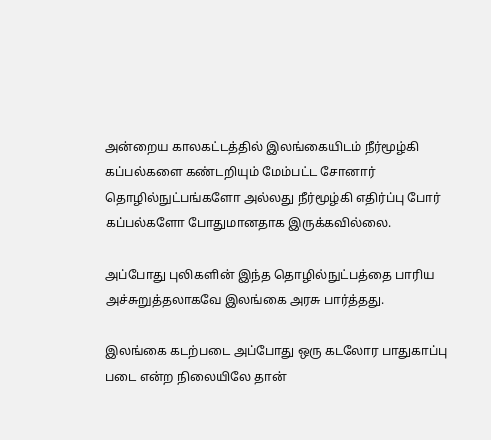அன்றைய காலகட்டத்தில் இலங்கையிடம் நீர்மூழ்கி கப்பல்களை கண்டறியும் மேம்பட்ட சோனார் தொழில்நுட்பங்களோ அல்லது நீர்மூழ்கி எதிர்ப்பு போர் கப்பல்களோ போதுமானதாக இருக்கவில்லை.

அப்போது புலிகளின் இந்த தொழில்நுட்பத்தை பாரிய அச்சுறுத்தலாகவே இலங்கை அரசு பார்த்தது.

இலங்கை கடற்படை அப்போது ஒரு கடலோர பாதுகாப்பு படை என்ற நிலையிலே தான்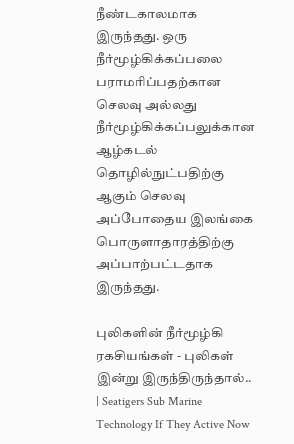நீண்டகாலமாக இருந்தது. ஒரு நீர்மூழ்கிக்கப்பலை பராமரிப்பதற்கான செலவு அல்லது நீர்மூழ்கிக்கப்பலுக்கான ஆழ்கடல் தொழில்நுட்பதிற்கு ஆகும் செலவு அப்போதைய இலங்கை பொருளாதாரத்திற்கு அப்பாற்பட்டதாக இருந்தது.

புலிகளின் நீர்மூழ்கி ரகசியங்கள் - புலிகள் இன்று இருந்திருந்தால்.. | Seatigers Sub Marine Technology If They Active Now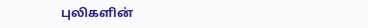புலிகளின்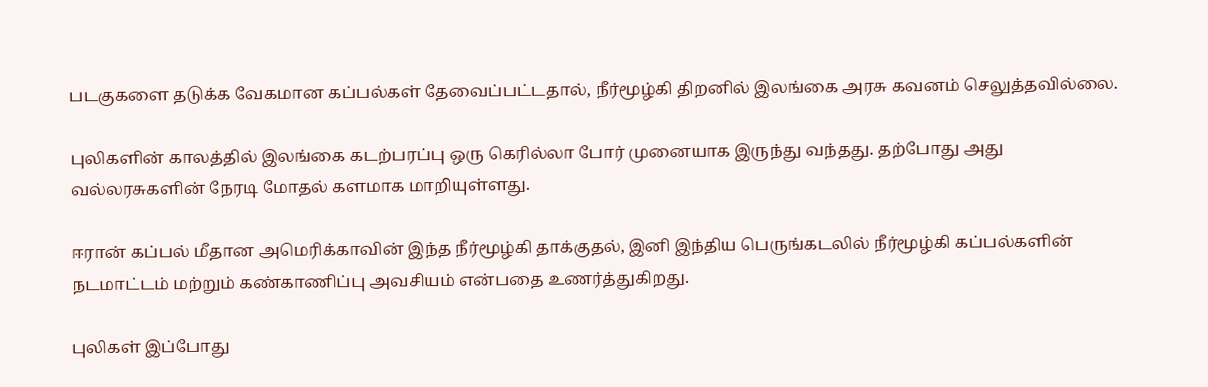படகுகளை தடுக்க வேகமான கப்பல்கள் தேவைப்பட்டதால், நீர்மூழ்கி திறனில் இலங்கை அரசு கவனம் செலுத்தவில்லை.

புலிகளின் காலத்தில் இலங்கை கடற்பரப்பு ஒரு கெரில்லா போர் முனையாக இருந்து வந்தது. தற்போது அது வல்லரசுகளின் நேரடி மோதல் களமாக மாறியுள்ளது.

ஈரான் கப்பல் மீதான அமெரிக்காவின் இந்த நீர்மூழ்கி தாக்குதல், இனி இந்திய பெருங்கடலில் நீர்மூழ்கி கப்பல்களின் நடமாட்டம் மற்றும் கண்காணிப்பு அவசியம் என்பதை உணர்த்துகிறது.

புலிகள் இப்போது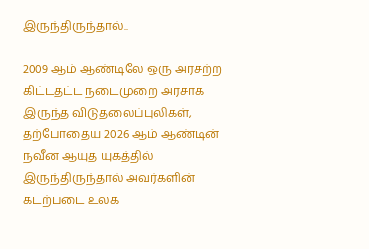இருந்திருந்தால்..

2009 ஆம் ஆண்டிலே ஒரு அரசற்ற கிட்டதட்ட நடைமுறை அரசாக இருந்த விடுதலைப்புலிகள், தற்போதைய 2026 ஆம் ஆண்டின் நவீன ஆயுத யுகத்தில் இருந்திருந்தால் அவர்களின் கடற்படை உலக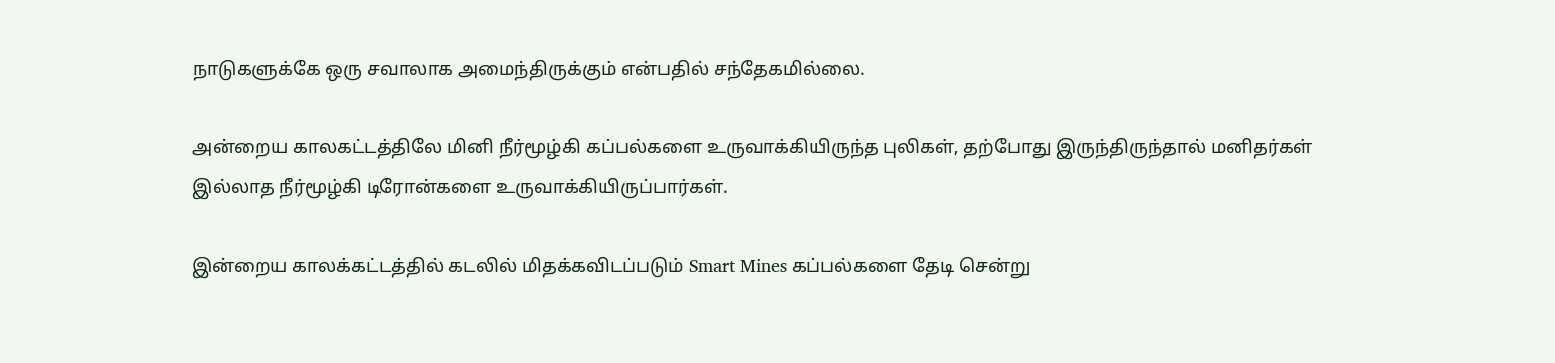நாடுகளுக்கே ஒரு சவாலாக அமைந்திருக்கும் என்பதில் சந்தேகமில்லை.

அன்றைய காலகட்டத்திலே மினி நீர்மூழ்கி கப்பல்களை உருவாக்கியிருந்த புலிகள், தற்போது இருந்திருந்தால் மனிதர்கள் இல்லாத நீர்மூழ்கி டிரோன்களை உருவாக்கியிருப்பார்கள்.

இன்றைய காலக்கட்டத்தில் கடலில் மிதக்கவிடப்படும் Smart Mines கப்பல்களை தேடி சென்று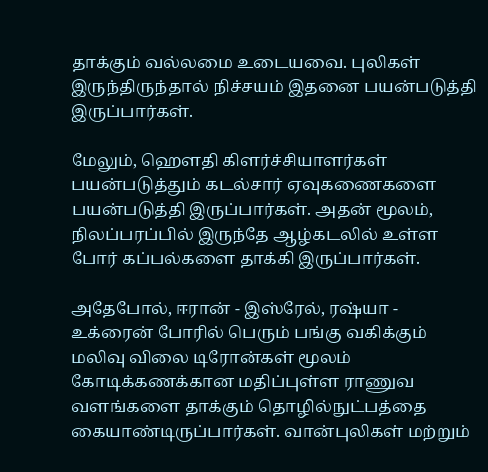தாக்கும் வல்லமை உடையவை. புலிகள் இருந்திருந்தால் நிச்சயம் இதனை பயன்படுத்தி இருப்பார்கள்.

மேலும், ஹௌதி கிளர்ச்சியாளர்கள் பயன்படுத்தும் கடல்சார் ஏவுகணைகளை பயன்படுத்தி இருப்பார்கள். அதன் மூலம், நிலப்பரப்பில் இருந்தே ஆழ்கடலில் உள்ள போர் கப்பல்களை தாக்கி இருப்பார்கள்.

அதேபோல், ஈரான் - இஸ்ரேல், ரஷ்யா - உக்ரைன் போரில் பெரும் பங்கு வகிக்கும் மலிவு விலை டிரோன்கள் மூலம் கோடிக்கணக்கான மதிப்புள்ள ராணுவ வளங்களை தாக்கும் தொழில்நுட்பத்தை கையாண்டிருப்பார்கள். வான்புலிகள் மற்றும்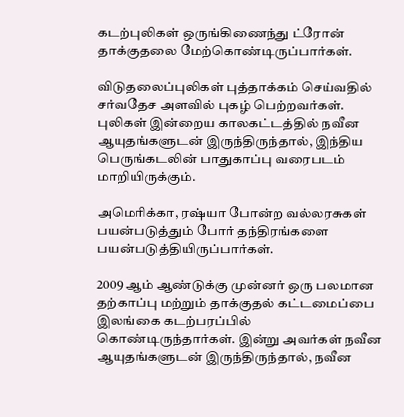கடற்புலிகள் ஒருங்கிணைந்து ட்ரோன் தாக்குதலை மேற்கொண்டிருப்பார்கள்.

விடுதலைப்புலிகள் புத்தாக்கம் செய்வதில் சர்வதேச அளவில் புகழ் பெற்றவர்கள். புலிகள் இன்றைய காலகட்டத்தில் நவீன ஆயுதங்களுடன் இருந்திருந்தால், இந்திய பெருங்கடலின் பாதுகாப்பு வரைபடம் மாறியிருக்கும்.

அமெரிக்கா, ரஷ்யா போன்ற வல்லரசுகள் பயன்படுத்தும் போர் தந்திரங்களை பயன்படுத்தியிருப்பார்கள்.

2009 ஆம் ஆண்டுக்கு முன்னர் ஒரு பலமான தற்காப்பு மற்றும் தாக்குதல் கட்டமைப்பை இலங்கை கடற்பரப்பில் கொண்டிருந்தார்கள். இன்று அவர்கள் நவீன ஆயுதங்களுடன் இருந்திருந்தால், நவீன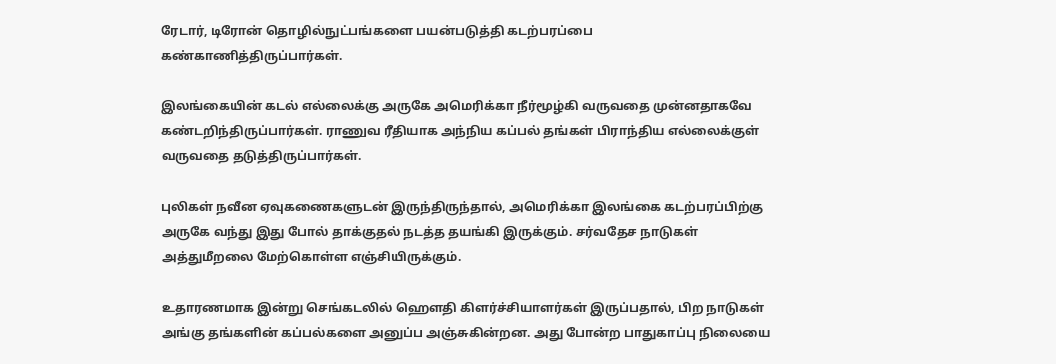ரேடார், டிரோன் தொழில்நுட்பங்களை பயன்படுத்தி கடற்பரப்பை கண்காணித்திருப்பார்கள்.

இலங்கையின் கடல் எல்லைக்கு அருகே அமெரிக்கா நீர்மூழ்கி வருவதை முன்னதாகவே கண்டறிந்திருப்பார்கள். ராணுவ ரீதியாக அந்நிய கப்பல் தங்கள் பிராந்திய எல்லைக்குள் வருவதை தடுத்திருப்பார்கள்.

புலிகள் நவீன ஏவுகணைகளுடன் இருந்திருந்தால், அமெரிக்கா இலங்கை கடற்பரப்பிற்கு அருகே வந்து இது போல் தாக்குதல் நடத்த தயங்கி இருக்கும். சர்வதேச நாடுகள் அத்துமீறலை மேற்கொள்ள எஞ்சியிருக்கும்.

உதாரணமாக இன்று செங்கடலில் ஹௌதி கிளர்ச்சியாளர்கள் இருப்பதால், பிற நாடுகள் அங்கு தங்களின் கப்பல்களை அனுப்ப அஞ்சுகின்றன. அது போன்ற பாதுகாப்பு நிலையை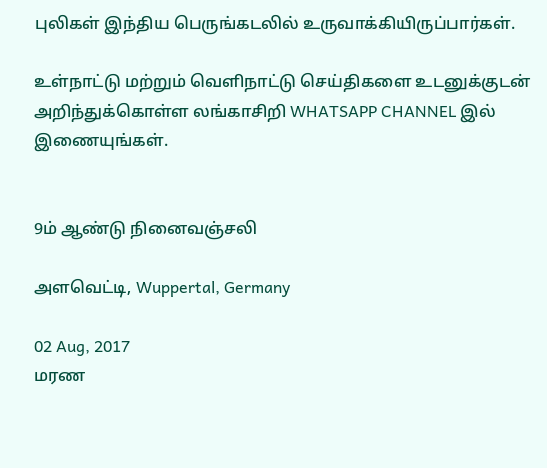புலிகள் இந்திய பெருங்கடலில் உருவாக்கியிருப்பார்கள்.

உள்நாட்டு மற்றும் வெளிநாட்டு செய்திகளை உடனுக்குடன் அறிந்துக்கொள்ள லங்காசிறி WHATSAPP CHANNEL இல் இணையுங்கள்.


9ம் ஆண்டு நினைவஞ்சலி

அளவெட்டி, Wuppertal, Germany

02 Aug, 2017
மரண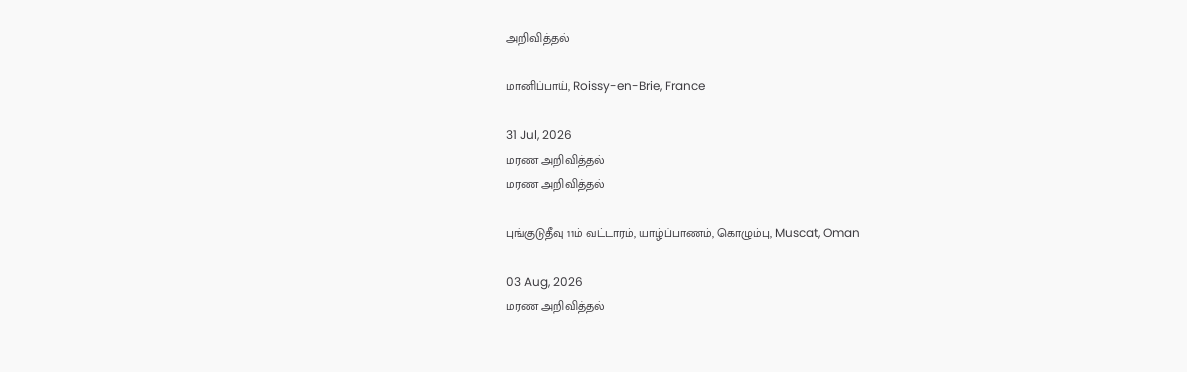அறிவித்தல்

மானிப்பாய், Roissy-en-Brie, France

31 Jul, 2026
மரண அறிவித்தல்
மரண அறிவித்தல்

புங்குடுதீவு 11ம் வட்டாரம், யாழ்ப்பாணம், கொழும்பு, Muscat, Oman

03 Aug, 2026
மரண அறிவித்தல்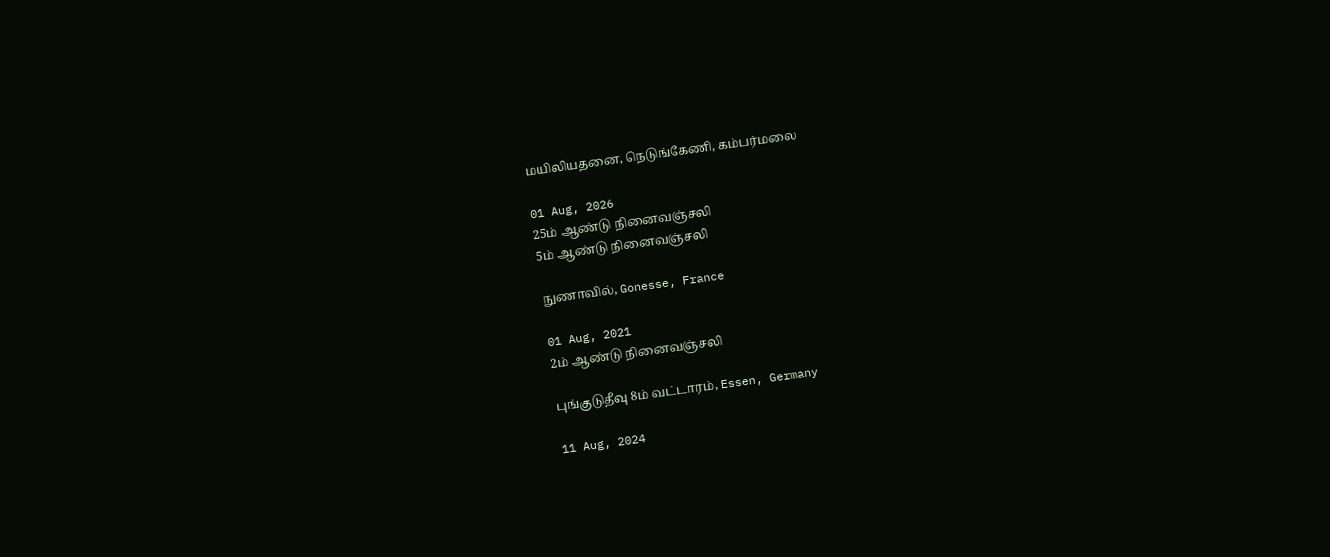மயிலியதனை, நெடுங்கேணி, கம்பர்மலை

01 Aug, 2026
25ம் ஆண்டு நினைவஞ்சலி
5ம் ஆண்டு நினைவஞ்சலி

நுணாவில், Gonesse, France

01 Aug, 2021
2ம் ஆண்டு நினைவஞ்சலி

புங்குடுதீவு 8ம் வட்டாரம், Essen, Germany

11 Aug, 2024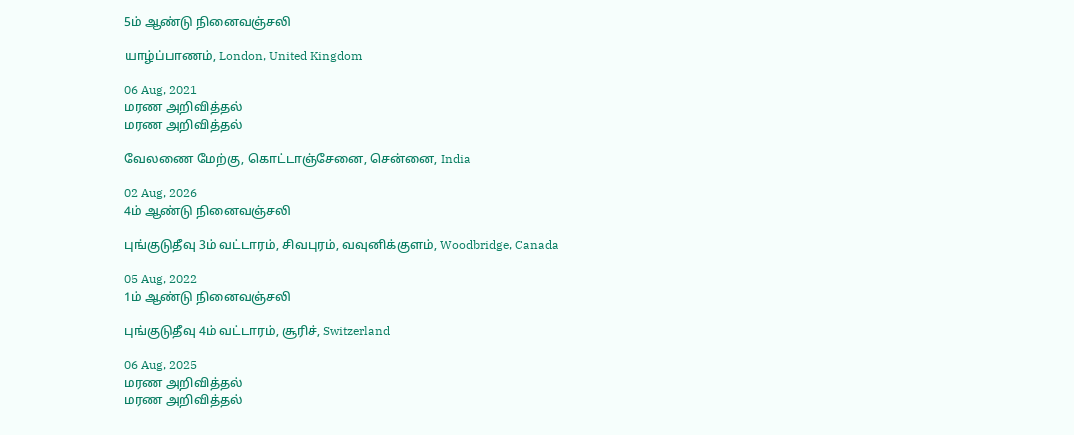5ம் ஆண்டு நினைவஞ்சலி

யாழ்ப்பாணம், London, United Kingdom

06 Aug, 2021
மரண அறிவித்தல்
மரண அறிவித்தல்

வேலணை மேற்கு, கொட்டாஞ்சேனை, சென்னை, India

02 Aug, 2026
4ம் ஆண்டு நினைவஞ்சலி

புங்குடுதீவு 3ம் வட்டாரம், சிவபுரம், வவுனிக்குளம், Woodbridge, Canada

05 Aug, 2022
1ம் ஆண்டு நினைவஞ்சலி

புங்குடுதீவு 4ம் வட்டாரம், சூரிச், Switzerland

06 Aug, 2025
மரண அறிவித்தல்
மரண அறிவித்தல்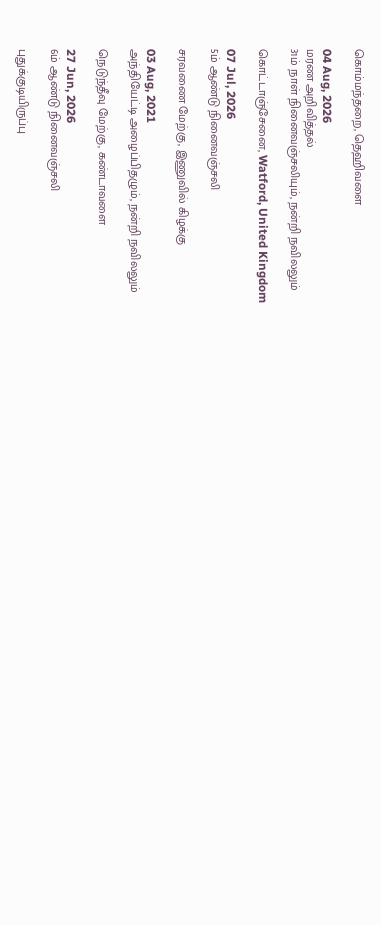கொம்மந்தறை, தெஹிவளை

04 Aug, 2026
மரண அறிவித்தல்
31ம் நாள் நினைவஞ்சலியும், நன்றி நவிலலும்

கொட்டாஞ்சேனை, Watford, United Kingdom

07 Jul, 2026
5ம் ஆண்டு நினைவஞ்சலி

சரவணை மேற்கு, இணுவில் கிழக்கு

03 Aug, 2021
அந்தியேட்டி அழைப்பிதழும், நன்றி நவிலலும்

நெடுந்தீவு மேற்கு, கண்டாவளை

27 Jun, 2026
6ம் ஆண்டு நினைவஞ்சலி

புதுக்குடியிருப்பு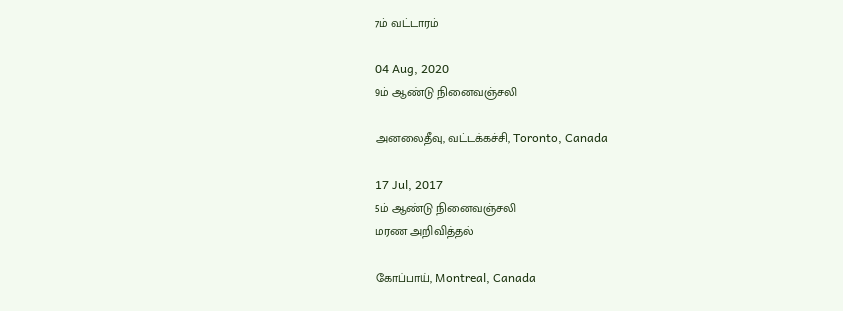7ம் வட்டாரம்

04 Aug, 2020
9ம் ஆண்டு நினைவஞ்சலி

அனலைதீவு, வட்டக்கச்சி, Toronto, Canada

17 Jul, 2017
5ம் ஆண்டு நினைவஞ்சலி
மரண அறிவித்தல்

கோப்பாய், Montreal, Canada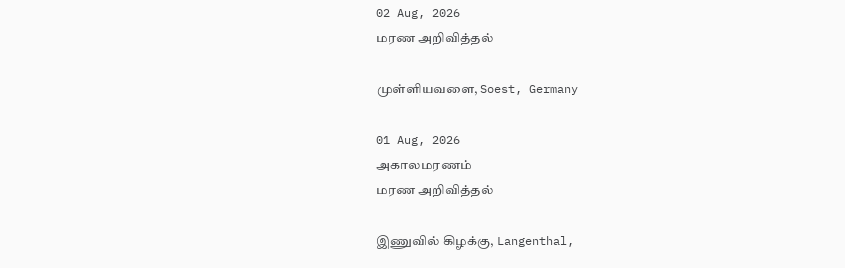02 Aug, 2026
மரண அறிவித்தல்

முள்ளியவளை, Soest, Germany

01 Aug, 2026
அகாலமரணம்
மரண அறிவித்தல்

இணுவில் கிழக்கு, Langenthal,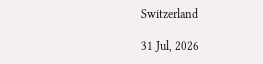Switzerland

31 Jul, 2026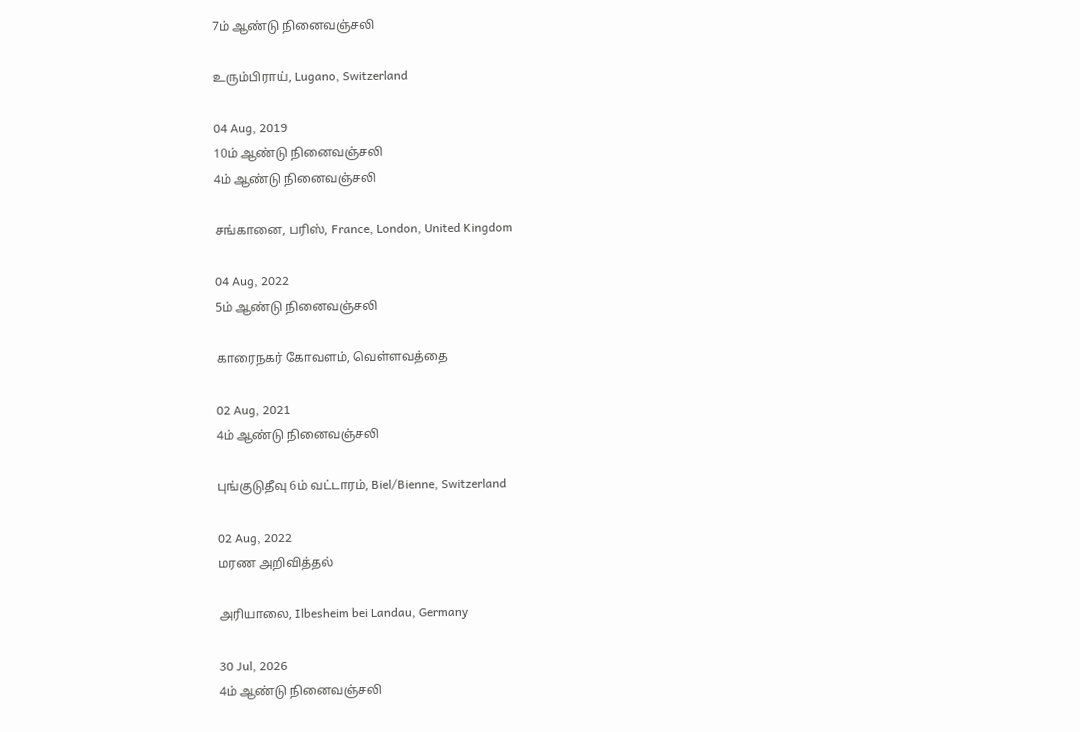7ம் ஆண்டு நினைவஞ்சலி

உரும்பிராய், Lugano, Switzerland

04 Aug, 2019
10ம் ஆண்டு நினைவஞ்சலி
4ம் ஆண்டு நினைவஞ்சலி

சங்கானை, பரிஸ், France, London, United Kingdom

04 Aug, 2022
5ம் ஆண்டு நினைவஞ்சலி

காரைநகர் கோவளம், வெள்ளவத்தை

02 Aug, 2021
4ம் ஆண்டு நினைவஞ்சலி

புங்குடுதீவு 6ம் வட்டாரம், Biel/Bienne, Switzerland

02 Aug, 2022
மரண அறிவித்தல்

அரியாலை, Ilbesheim bei Landau, Germany

30 Jul, 2026
4ம் ஆண்டு நினைவஞ்சலி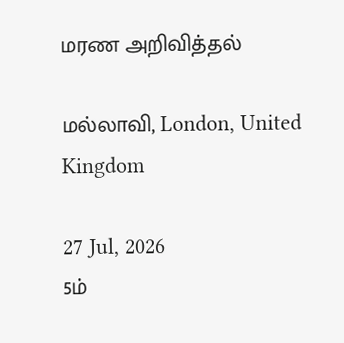மரண அறிவித்தல்

மல்லாவி, London, United Kingdom

27 Jul, 2026
5ம்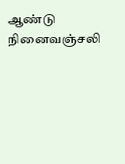ஆண்டு நினைவஞ்சலி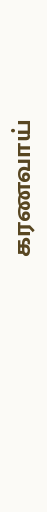கரணவாய்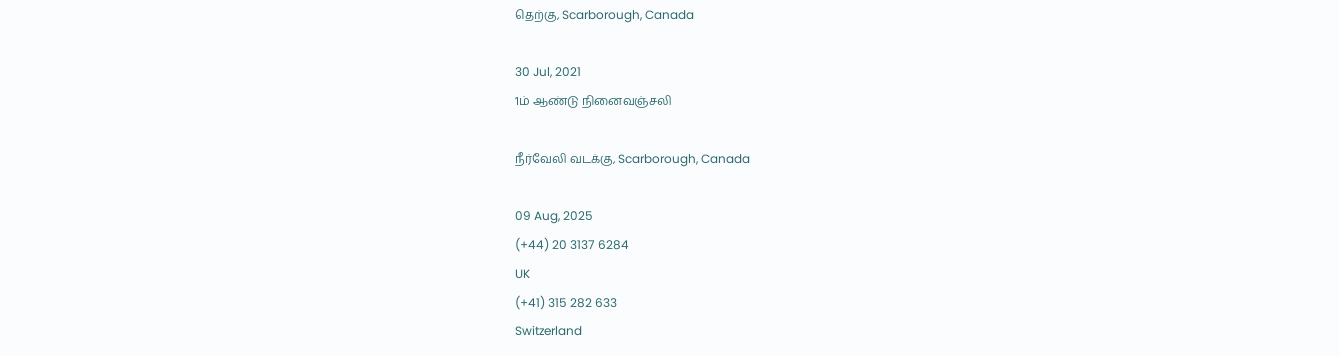தெற்கு, Scarborough, Canada

30 Jul, 2021
1ம் ஆண்டு நினைவஞ்சலி

நீர்வேலி வடக்கு, Scarborough, Canada

09 Aug, 2025
(+44) 20 3137 6284
UK
(+41) 315 282 633
Switzerland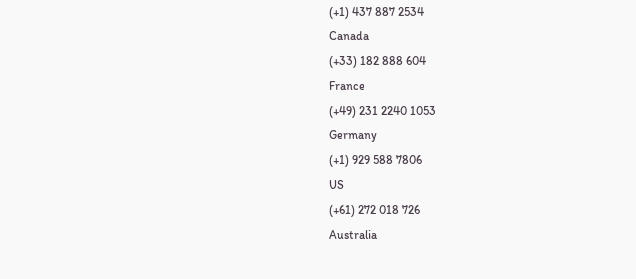(+1) 437 887 2534
Canada
(+33) 182 888 604
France
(+49) 231 2240 1053
Germany
(+1) 929 588 7806
US
(+61) 272 018 726
Australia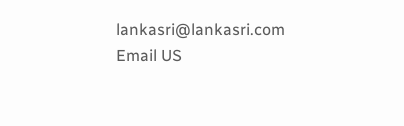lankasri@lankasri.com
Email US